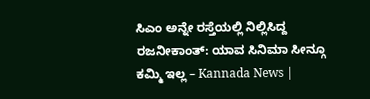ಸಿಎಂ ಅನ್ನೇ ರಸ್ತೆಯಲ್ಲಿ ನಿಲ್ಲಿಸಿದ್ದ ರಜನೀಕಾಂತ್: ಯಾವ ಸಿನಿಮಾ ಸೀನ್ಗೂ ಕಮ್ಮಿ ಇಲ್ಲ – Kannada News |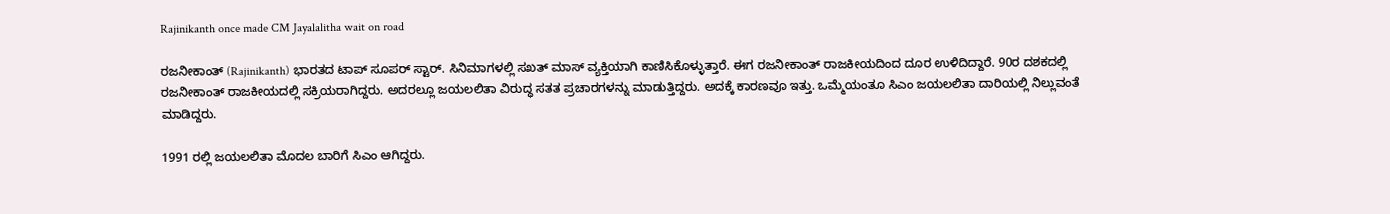Rajinikanth once made CM Jayalalitha wait on road

ರಜನೀಕಾಂತ್ (Rajinikanth) ಭಾರತದ ಟಾಪ್ ಸೂಪರ್ ಸ್ಟಾರ್. ಸಿನಿಮಾಗಳಲ್ಲಿ ಸಖತ್ ಮಾಸ್ ವ್ಯಕ್ತಿಯಾಗಿ ಕಾಣಿಸಿಕೊಳ್ಳುತ್ತಾರೆ. ಈಗ ರಜನೀಕಾಂತ್ ರಾಜಕೀಯದಿಂದ ದೂರ ಉಳಿದಿದ್ದಾರೆ. 90ರ ದಶಕದಲ್ಲಿ ರಜನೀಕಾಂತ್ ರಾಜಕೀಯದಲ್ಲಿ ಸಕ್ರಿಯರಾಗಿದ್ದರು. ಅದರಲ್ಲೂ ಜಯಲಲಿತಾ ವಿರುದ್ಧ ಸತತ ಪ್ರಚಾರಗಳನ್ನು ಮಾಡುತ್ತಿದ್ದರು. ಅದಕ್ಕೆ ಕಾರಣವೂ ಇತ್ತು. ಒಮ್ಮೆಯಂತೂ ಸಿಎಂ ಜಯಲಲಿತಾ ದಾರಿಯಲ್ಲಿ ನಿಲ್ಲುವಂತೆ ಮಾಡಿದ್ದರು.

1991 ರಲ್ಲಿ ಜಯಲಲಿತಾ ಮೊದಲ ಬಾರಿಗೆ ಸಿಎಂ ಆಗಿದ್ದರು.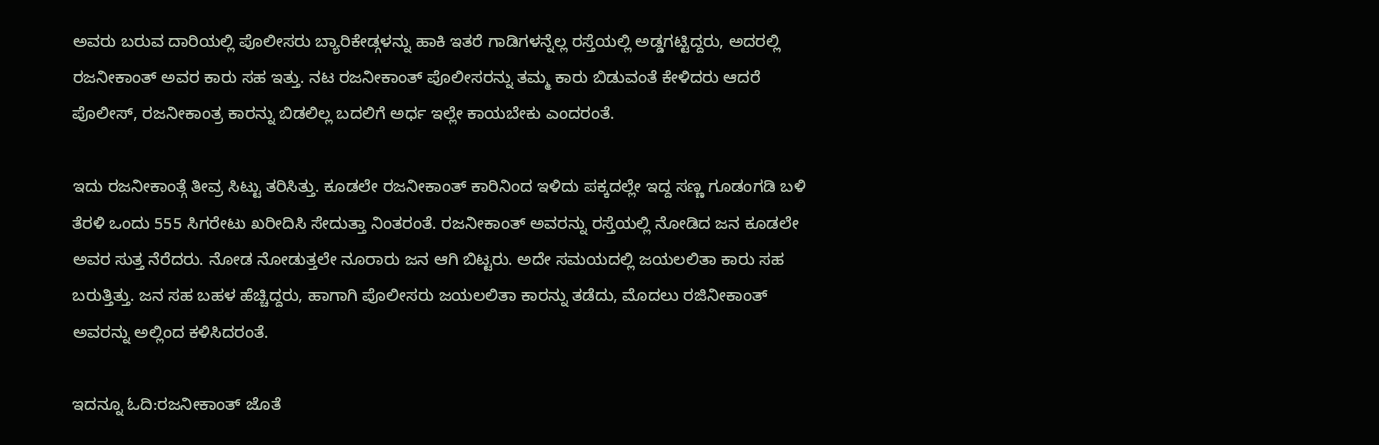ಅವರು ಬರುವ ದಾರಿಯಲ್ಲಿ ಪೊಲೀಸರು ಬ್ಯಾರಿಕೇಡ್ಗಳನ್ನು ಹಾಕಿ ಇತರೆ ಗಾಡಿಗಳನ್ನೆಲ್ಲ ರಸ್ತೆಯಲ್ಲಿ ಅಡ್ಡಗಟ್ಟಿದ್ದರು, ಅದರಲ್ಲಿ ರಜನೀಕಾಂತ್ ಅವರ ಕಾರು ಸಹ ಇತ್ತು. ನಟ ರಜನೀಕಾಂತ್ ಪೊಲೀಸರನ್ನು ತಮ್ಮ ಕಾರು ಬಿಡುವಂತೆ ಕೇಳಿದರು ಆದರೆ ಪೊಲೀಸ್, ರಜನೀಕಾಂತ್ರ ಕಾರನ್ನು ಬಿಡಲಿಲ್ಲ ಬದಲಿಗೆ ಅರ್ಧ ಇಲ್ಲೇ ಕಾಯಬೇಕು ಎಂದರಂತೆ.

ಇದು ರಜನೀಕಾಂತ್ಗೆ ತೀವ್ರ ಸಿಟ್ಟು ತರಿಸಿತ್ತು. ಕೂಡಲೇ ರಜನೀಕಾಂತ್ ಕಾರಿನಿಂದ ಇಳಿದು ಪಕ್ಕದಲ್ಲೇ ಇದ್ದ ಸಣ್ಣ ಗೂಡಂಗಡಿ ಬಳಿ ತೆರಳಿ ಒಂದು 555 ಸಿಗರೇಟು ಖರೀದಿಸಿ ಸೇದುತ್ತಾ ನಿಂತರಂತೆ. ರಜನೀಕಾಂತ್ ಅವರನ್ನು ರಸ್ತೆಯಲ್ಲಿ ನೋಡಿದ ಜನ ಕೂಡಲೇ ಅವರ ಸುತ್ತ ನೆರೆದರು. ನೋಡ ನೋಡುತ್ತಲೇ ನೂರಾರು ಜನ ಆಗಿ ಬಿಟ್ಟರು. ಅದೇ ಸಮಯದಲ್ಲಿ ಜಯಲಲಿತಾ ಕಾರು ಸಹ ಬರುತ್ತಿತ್ತು. ಜನ ಸಹ ಬಹಳ ಹೆಚ್ಚಿದ್ದರು, ಹಾಗಾಗಿ ಪೊಲೀಸರು ಜಯಲಲಿತಾ ಕಾರನ್ನು ತಡೆದು, ಮೊದಲು ರಜಿನೀಕಾಂತ್ ಅವರನ್ನು ಅಲ್ಲಿಂದ ಕಳಿಸಿದರಂತೆ.

ಇದನ್ನೂ ಓದಿ:ರಜನೀಕಾಂತ್ ಜೊತೆ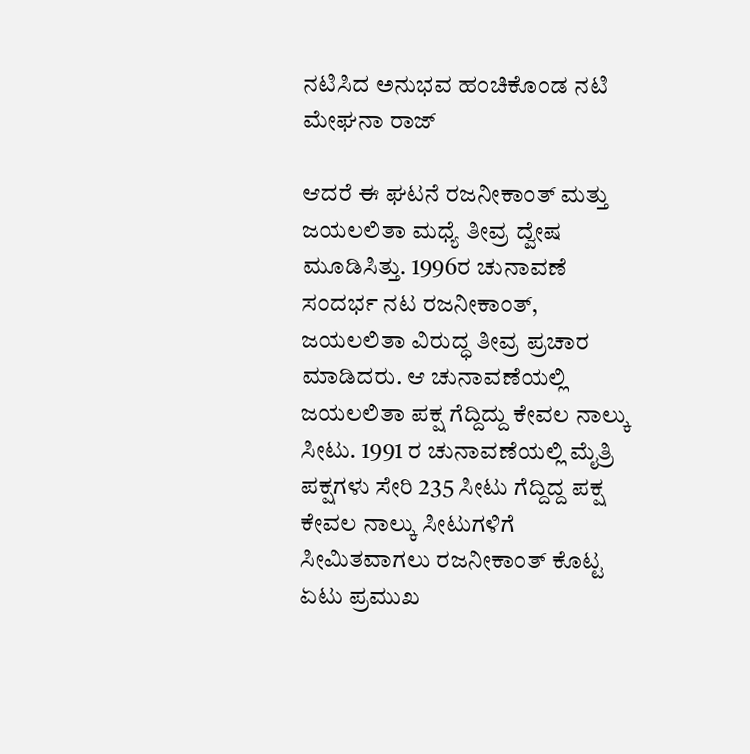ನಟಿಸಿದ ಅನುಭವ ಹಂಚಿಕೊಂಡ ನಟಿ ಮೇಘನಾ ರಾಜ್

ಆದರೆ ಈ ಘಟನೆ ರಜನೀಕಾಂತ್ ಮತ್ತು ಜಯಲಲಿತಾ ಮಧ್ಯೆ ತೀವ್ರ ದ್ವೇಷ ಮೂಡಿಸಿತ್ತು. 1996ರ ಚುನಾವಣೆ ಸಂದರ್ಭ ನಟ ರಜನೀಕಾಂತ್, ಜಯಲಲಿತಾ ವಿರುದ್ಧ ತೀವ್ರ ಪ್ರಚಾರ ಮಾಡಿದರು. ಆ ಚುನಾವಣೆಯಲ್ಲಿ ಜಯಲಲಿತಾ ಪಕ್ಷ ಗೆದ್ದಿದ್ದು ಕೇವಲ ನಾಲ್ಕು ಸೀಟು. 1991 ರ ಚುನಾವಣೆಯಲ್ಲಿ ಮೈತ್ರಿ ಪಕ್ಷಗಳು ಸೇರಿ 235 ಸೀಟು ಗೆದ್ದಿದ್ದ ಪಕ್ಷ ಕೇವಲ ನಾಲ್ಕು ಸೀಟುಗಳಿಗೆ ಸೀಮಿತವಾಗಲು ರಜನೀಕಾಂತ್ ಕೊಟ್ಟ ಏಟು ಪ್ರಮುಖ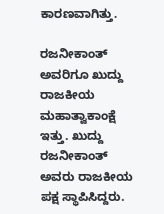ಕಾರಣವಾಗಿತ್ತು.

ರಜನೀಕಾಂತ್ ಅವರಿಗೂ ಖುದ್ದು ರಾಜಕೀಯ ಮಹಾತ್ವಾಕಾಂಕ್ಷೆ ಇತ್ತು. ಖುದ್ದು ರಜನೀಕಾಂತ್ ಅವರು ರಾಜಕೀಯ ಪಕ್ಷ ಸ್ಥಾಪಿಸಿದ್ದರು.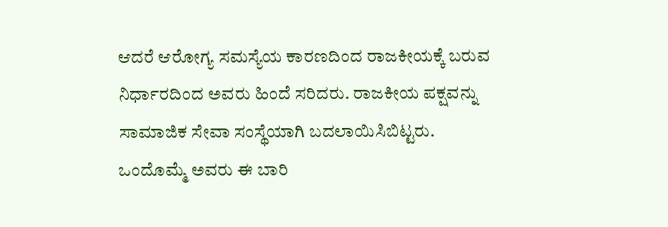ಆದರೆ ಆರೋಗ್ಯ ಸಮಸ್ಯೆಯ ಕಾರಣದಿಂದ ರಾಜಕೀಯಕ್ಕೆ ಬರುವ ನಿರ್ಧಾರದಿಂದ ಅವರು ಹಿಂದೆ ಸರಿದರು. ರಾಜಕೀಯ ಪಕ್ಷವನ್ನು ಸಾಮಾಜಿಕ ಸೇವಾ ಸಂಸ್ಥೆಯಾಗಿ ಬದಲಾಯಿಸಿಬಿಟ್ಟರು. ಒಂದೊಮ್ಮೆ ಅವರು ಈ ಬಾರಿ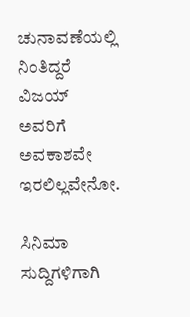ಚುನಾವಣೆಯಲ್ಲಿ ನಿಂತಿದ್ದರೆ ವಿಜಯ್ ಅವರಿಗೆ ಅವಕಾಶವೇ ಇರಲಿಲ್ಲವೇನೋ.

ಸಿನಿಮಾ ಸುದ್ದಿಗಳಿಗಾಗಿ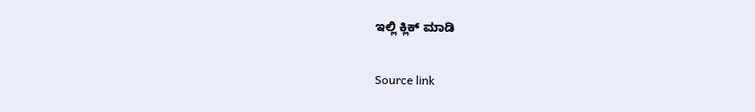ಇಲ್ಲಿ ಕ್ಲಿಕ್ ಮಾಡಿ

Source link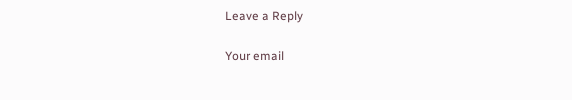Leave a Reply

Your email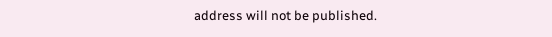address will not be published.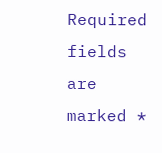Required fields are marked *